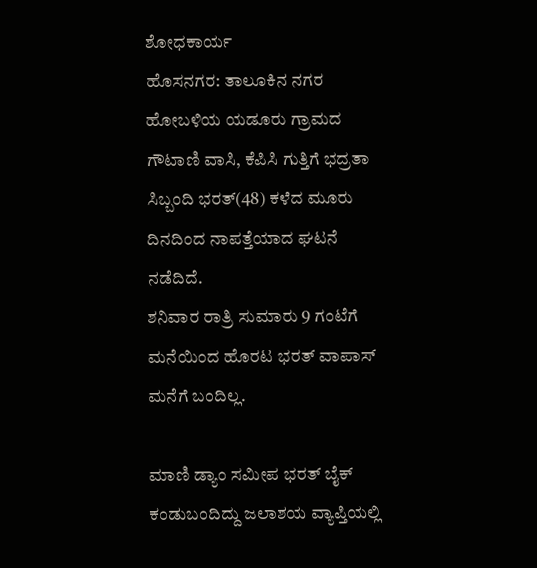ಶೋಧಕಾರ್ಯ
ಹೊಸನಗರ: ತಾಲೂಕಿನ ನಗರ ಹೋಬಳಿಯ ಯಡೂರು ಗ್ರಾಮದ ಗೌಟಾಣಿ ವಾಸಿ, ಕೆಪಿಸಿ ಗುತ್ತಿಗೆ ಭದ್ರತಾ ಸಿಬ್ಬಂದಿ ಭರತ್(48) ಕಳೆದ ಮೂರು ದಿನದಿಂದ ನಾಪತ್ತೆಯಾದ ಘಟನೆ ನಡೆದಿದೆ.
ಶನಿವಾರ ರಾತ್ರಿ ಸುಮಾರು 9 ಗಂಟೆಗೆ ಮನೆಯಿಂದ ಹೊರಟ ಭರತ್ ವಾಪಾಸ್ ಮನೆಗೆ ಬಂದಿಲ್ಲ.

ಮಾಣಿ ಡ್ಯಾಂ ಸಮೀಪ ಭರತ್ ಬೈಕ್ ಕಂಡುಬಂದಿದ್ದು ಜಲಾಶಯ ವ್ಯಾಪ್ತಿಯಲ್ಲಿ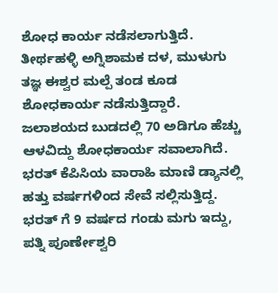ಶೋಧ ಕಾರ್ಯ ನಡೆಸಲಾಗುತ್ತಿದೆ. ತೀರ್ಥಹಳ್ಳಿ ಅಗ್ನಿಶಾಮಕ ದಳ, ಮುಳುಗು ತಜ್ಞ ಈಶ್ವರ ಮಲ್ಪೆ ತಂಡ ಕೂಡ ಶೋಧಕಾರ್ಯ ನಡೆಸುತ್ತಿದ್ದಾರೆ. ಜಲಾಶಯದ ಬುಡದಲ್ಲಿ 70 ಅಡಿಗೂ ಹೆಚ್ಚು ಆಳವಿದ್ದು ಶೋಧಕಾರ್ಯ ಸವಾಲಾಗಿದೆ.
ಭರತ್ ಕೆಪಿಸಿಯ ವಾರಾಹಿ ಮಾಣಿ ಡ್ಯಾನಲ್ಲಿ ಹತ್ತು ವರ್ಷಗಳಿಂದ ಸೇವೆ ಸಲ್ಲಿಸುತ್ತಿದ್ದ. ಭರತ್ ಗೆ 9 ವರ್ಷದ ಗಂಡು ಮಗು ಇದ್ದು, ಪತ್ನಿ ಪೂರ್ಣೇಶ್ವರಿ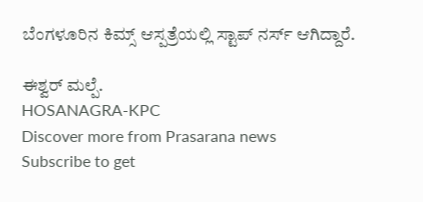ಬೆಂಗಳೂರಿನ ಕಿಮ್ಸ್ ಆಸ್ಪತ್ರೆಯಲ್ಲಿ ಸ್ಟಾಪ್ ನರ್ಸ್ ಆಗಿದ್ದಾರೆ.

ಈಶ್ವರ್ ಮಲ್ಪೆ.
HOSANAGRA-KPC
Discover more from Prasarana news
Subscribe to get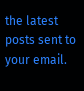the latest posts sent to your email.